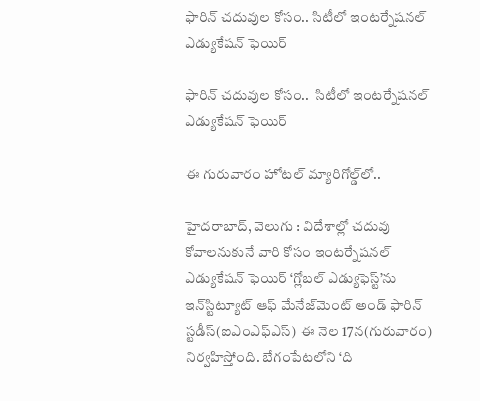ఫారిన్ చదువుల కోసం.. సిటీలో ఇంటర్నేషనల్ ఎడ్యుకేషన్ ఫెయిర్

ఫారిన్ చదువుల కోసం..  సిటీలో ఇంటర్నేషనల్ ఎడ్యుకేషన్ ఫెయిర్

ఈ గురువారం హోటల్ మ్యారిగోల్డ్‌‌లో..

హైదరాబాద్, వెలుగు : విదేశాల్లో చదువు కోవాలనుకునే వారి కోసం ఇంటర్నేషనల్ ఎడ్యుకేషన్ ఫెయిర్‌‌‌‌ ‘గ్లోబల్ ఎడ్యుఫెస్ట్’ను ఇన్‌‌స్టిట్యూట్ ఆఫ్ మేనేజ్‌‌మెంట్ అండ్ ఫారిన్ స్టడీస్(ఐఎంఎఫ్‌‌ఎస్)  ఈ నెల 17న(గురువారం) నిర్వహిస్తోంది. బేగంపేటలోని ‘ది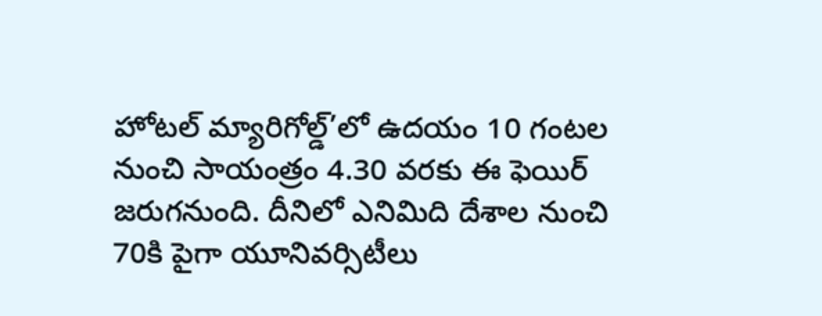హోటల్ మ్యారిగోల్డ్‌‌’లో ఉదయం 10 గంటల నుంచి సాయంత్రం 4.30 వరకు ఈ ఫెయిర్ జరుగనుంది. దీనిలో ఎనిమిది దేశాల నుంచి 70కి పైగా యూనివర్సిటీలు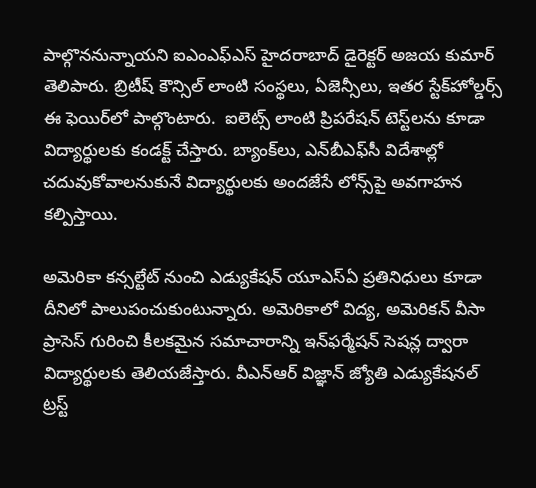పాల్గొననున్నాయని ఐఎంఎఫ్‌‌ఎస్ హైదరాబాద్ డైరెక్టర్ అజయ కుమార్ తెలిపారు. బ్రిటీష్ కౌన్సిల్‌‌ లాంటి సంస్థలు, ఏజెన్సీలు, ఇతర స్టేక్‌‌హోల్డర్స్ ఈ ఫెయిర్‌‌‌‌లో పాల్గొంటారు.  ఐలెట్స్ లాంటి ప్రిపరేషన్ టెస్ట్‌‌లను కూడా విద్యార్థులకు కండక్ట్ చేస్తారు. బ్యాంక్‌‌లు, ఎన్‌‌బీఎఫ్‌‌సీ విదేశాల్లో చదువుకోవాలనుకునే విద్యార్థులకు అందజేసే లోన్స్‌‌పై అవగాహన కల్పిస్తాయి.

అమెరికా కన్సల్టేట్ నుంచి ఎడ్యుకేషన్ యూఎస్‌‌ఏ ప్రతినిధులు కూడా దీనిలో పాలుపంచుకుంటున్నారు. అమెరికాలో విద్య, అమెరికన్ వీసా ప్రాసెస్ గురించి కీలకమైన సమాచారాన్ని ఇన్‌‌ఫర్మేషన్ సెషన్ల ద్వారా విద్యార్థులకు తెలియజేస్తారు. వీఎన్‌‌ఆర్ విజ్ఞాన్ జ్యోతి ఎడ్యుకేషనల్ ట్రస్ట్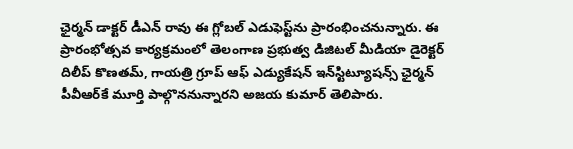ఛైర్మన్ డాక్టర్ డీఎన్ రావు ఈ గ్లోబల్ ఎడుఫెస్ట్‌‌ను ప్రారంభించనున్నారు. ఈ ప్రారంభోత్సవ కార్యక్రమంలో తెలంగాణ ప్రభుత్వ డిజిటల్ మీడియా డైరెక్టర్ దిలీప్ కొణతమ్, గాయత్రి గ్రూప్ ఆఫ్ ఎడ్యుకేషన్ ఇన్‌‌స్టిట్యూషన్స్ ఛైర్మన్ పీవీఆర్‌‌‌‌కే మూర్తి పాల్గొననున్నారని అజయ కుమార్ తెలిపారు.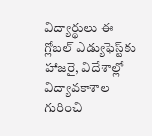విద్యార్థులు ఈ గ్లోబల్ ఎడ్యుఫెస్ట్‌‌కు హాజరై, విదేశాల్లో విద్యావకాశాల గురించి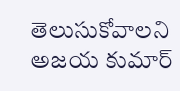తెలుసుకోవాలని అజయ కుమార్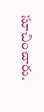సూచించారు.